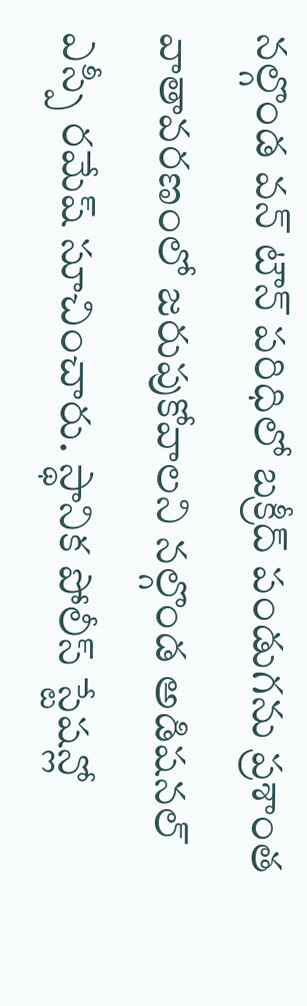నల్గొండ వన్ టౌన్ పరిధిలో బక్రీద్ పండుగను ప్రశాంత వాతావరణంలో జరుపుకోవాలని నల్గొండ అడిషనల్ ఎస్పీ రమేష్ సూచించారు. స్థానిక పోలీస్ స్టేషన్లో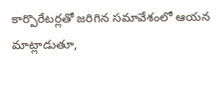కార్పొరేటర్లతో జరిగిన సమావేశంలో ఆయన మాట్లాడుతూ,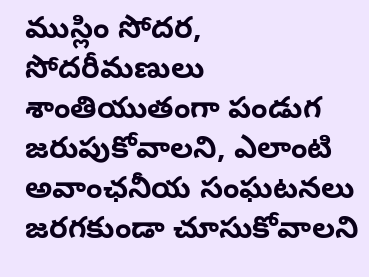ముస్లిం సోదర, సోదరీమణులు శాంతియుతంగా పండుగ జరుపుకోవాలని, ఎలాంటి అవాంఛనీయ సంఘటనలు జరగకుండా చూసుకోవాలని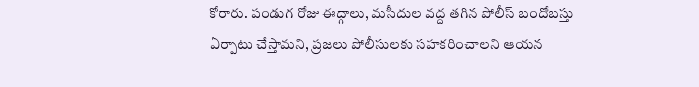కోరారు. పండుగ రోజు ఈద్గాలు, మసీదుల వద్ద తగిన పోలీస్ బందోబస్తు ఏర్పాటు చేస్తామని, ప్రజలు పోలీసులకు సహకరించాలని ఆయన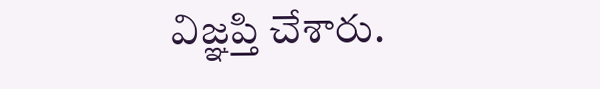విజ్ఞప్తి చేశారు.